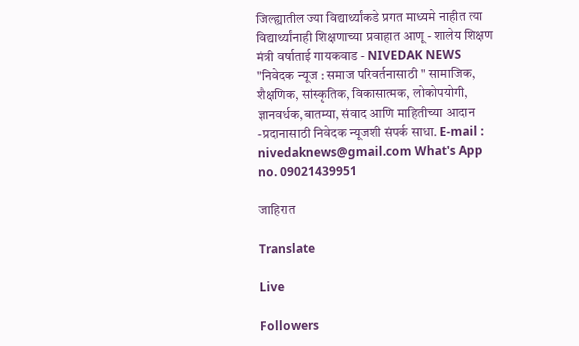जिल्ह्यातील ज्या विद्यार्थ्यांकडे प्रगत माध्यमे नाहीत त्या विद्यार्थ्यांनाही शिक्षणाच्या प्रवाहात आणू - शालेय शिक्षण मंत्री वर्षाताई गायकवाड - NIVEDAK NEWS
"निवेदक न्यूज : समाज परिवर्तनासाठी " सामाजिक, शैक्षणिक, सांस्कृतिक, विकासात्मक, लोकोपयोगी, ज्ञानवर्धक,बातम्या, संवाद आणि माहितीच्या आदान -प्रदानासाठी निवेदक न्यूजशी संपर्क साधा. E-mail : nivedaknews@gmail.com What's App no. 09021439951

जाहिरात

Translate

Live

Followers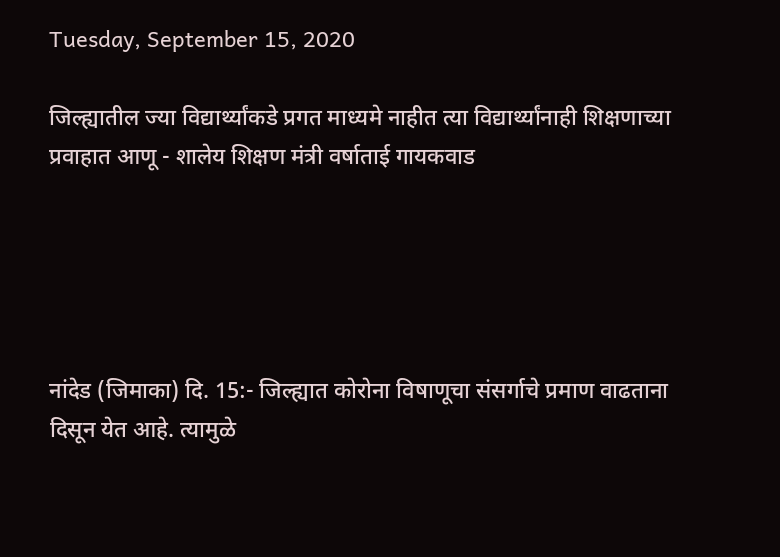Tuesday, September 15, 2020

जिल्ह्यातील ज्या विद्यार्थ्यांकडे प्रगत माध्यमे नाहीत त्या विद्यार्थ्यांनाही शिक्षणाच्या प्रवाहात आणू - शालेय शिक्षण मंत्री वर्षाताई गायकवाड





नांदेड (जिमाका) दि. 15:- जिल्ह्यात कोरोना विषाणूचा संसर्गाचे प्रमाण वाढताना दिसून येत आहे. त्यामुळे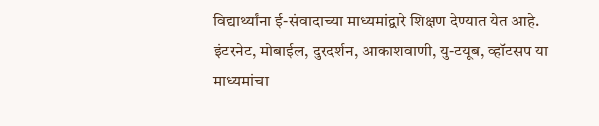विद्यार्थ्यांना ई-संवादाच्या माध्यमांद्वारे शिक्षण देण्यात येत आहे. इंटरनेट, मोबाईल, दुरदर्शन, आकाशवाणी, यु-टयूब, व्हॉटसप या माध्यमांचा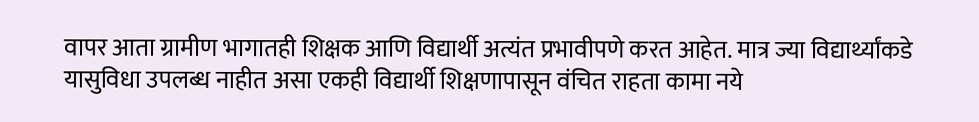वापर आता ग्रामीण भागातही शिक्षक आणि विद्यार्थी अत्यंत प्रभावीपणे करत आहेत. मात्र ज्या विद्यार्थ्यांकडे यासुविधा उपलब्ध नाहीत असा एकही विद्यार्थी शिक्षणापासून वंचित राहता कामा नये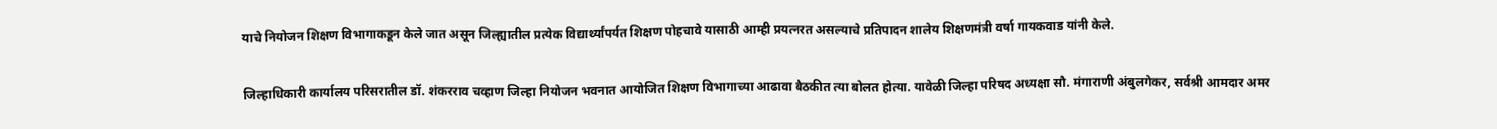याचे नियोजन शिक्षण विभागाकडून केले जात असून जिल्ह्यातील प्रत्येक विद्यार्थ्यांपर्यत शिक्षण पोहचावे यासाठी आम्ही प्रयत्नरत असल्याचे प्रतिपादन शालेय शिक्षणमंत्री वर्षा गायकवाड यांनी केले.


जिल्हाधिकारी कार्यालय परिसरातील डॉ. शंकरराव चव्हाण जिल्हा नियोजन भवनात आयोजित शिक्षण विभागाच्या आढावा बैठकीत त्या बोलत होत्या. यावेळी जिल्हा परिषद अध्यक्षा सौ. मंगाराणी अंबुलगेकर, सर्वश्री आमदार अमर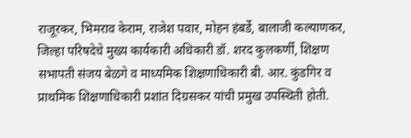राजूरकर, भिमराव केराम, राजेश पवार, मोहन हंबर्डे, बालाजी कल्याणकर, जिल्हा परिषदेचे मुख्य कार्यकारी अधिकारी डॉ. शरद कुलकर्णी, शिक्षण सभापती संजय बेळगे व माध्यमिक शिक्षणाधिकारी बी. आर. कुंडगिर व प्राथमिक शिक्षणाधिकारी प्रशांत दिग्रसकर यांची प्रमुख उपस्थिती होती.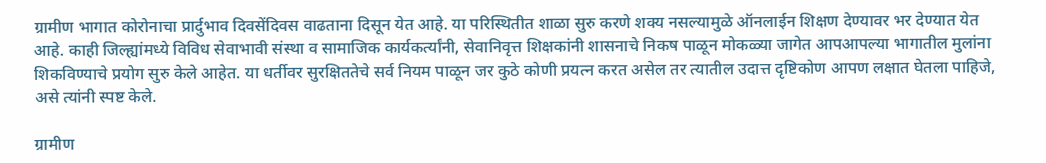ग्रामीण भागात कोरोनाचा प्रार्दुभाव दिवसेंदिवस वाढताना दिसून येत आहे. या परिस्थितीत शाळा सुरु करणे शक्य नसल्यामुळे ऑनलाईन शिक्षण देण्यावर भर देण्यात येत आहे. काही जिल्ह्यांमध्ये विविध सेवाभावी संस्था व सामाजिक कार्यकर्त्यांनी, सेवानिवृत्त शिक्षकांनी शासनाचे निकष पाळून मोकळ्या जागेत आपआपल्या भागातील मुलांना शिकविण्याचे प्रयोग सुरु केले आहेत. या धर्तीवर सुरक्षिततेचे सर्व नियम पाळून जर कुठे कोणी प्रयत्न करत असेल तर त्यातील उदात्त दृष्टिकोण आपण लक्षात घेतला पाहिजे, असे त्यांनी स्पष्ट केले.

ग्रामीण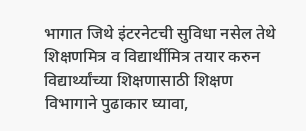भागात जिथे इंटरनेटची सुविधा नसेल तेथे शिक्षणमित्र व विद्यार्थीमित्र तयार करुन विद्यार्थ्यांच्या शिक्षणासाठी शिक्षण विभागाने पुढाकार घ्यावा,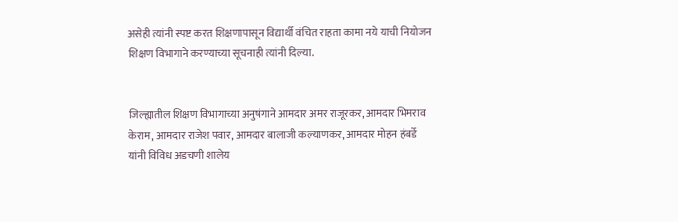असेही त्यांनी स्पष्ट करत शिक्षणापासून विद्यार्थी वंचित राहता कामा नये याची नियोजन शिक्षण विभागाने करण्याच्या सूचनाही त्यांनी दिल्या.


जिल्ह्यातील शिक्षण विभागाच्या अनुषंगाने आमदार अमर राजूरकर, आमदार भिमराव केराम, आमदार राजेश पवार, आमदार बालाजी कल्याणकर, आमदार मोहन हंबर्डे यांनी विविध अडचणी शालेय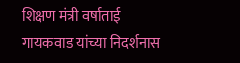शिक्षण मंत्री वर्षाताई गायकवाड यांच्या निदर्शनास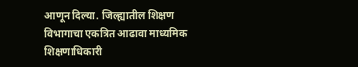आणून दिल्या. जिल्ह्यातील शिक्षण विभागाचा एकत्रित आढावा माध्यमिक शिक्षणाधिकारी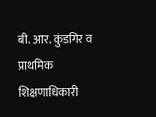बी. आर. कुंडगिर व प्राथमिक शिक्षणाधिकारी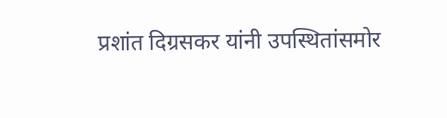प्रशांत दिग्रसकर यांनी उपस्थितांसमोर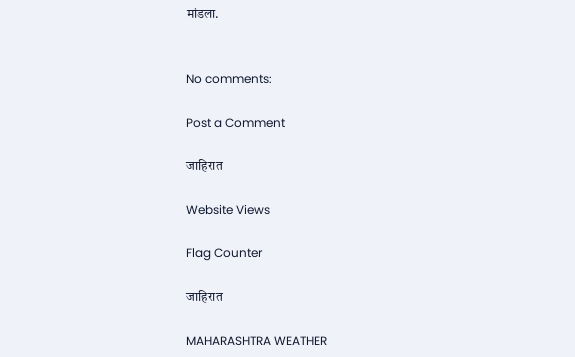मांडला.


No comments:

Post a Comment

जाहिरात

Website Views

Flag Counter

जाहिरात

MAHARASHTRA WEATHER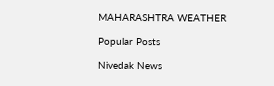MAHARASHTRA WEATHER

Popular Posts

Nivedak News